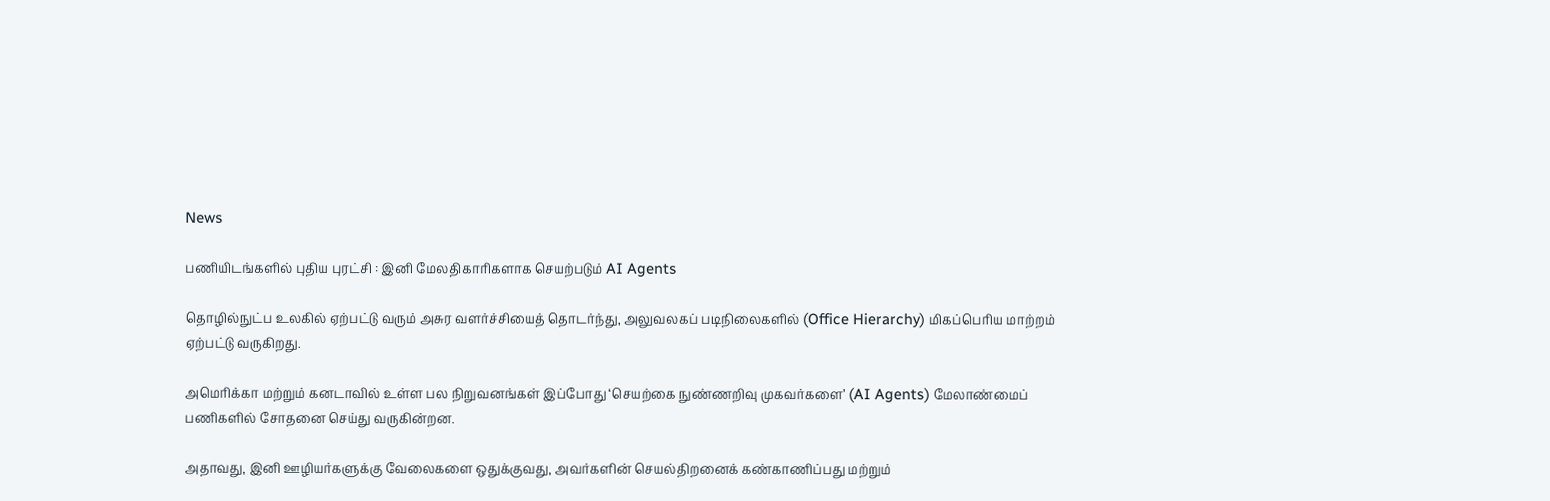News

பணியிடங்களில் புதிய புரட்சி : இனி மேலதிகாரிகளாக செயற்படும் AI Agents

தொழில்நுட்ப உலகில் ஏற்பட்டு வரும் அசுர வளர்ச்சியைத் தொடர்ந்து, அலுவலகப் படிநிலைகளில் (Office Hierarchy) மிகப்பெரிய மாற்றம் ஏற்பட்டு வருகிறது.

அமெரிக்கா மற்றும் கனடாவில் உள்ள பல நிறுவனங்கள் இப்போது ‘செயற்கை நுண்ணறிவு முகவர்களை’ (AI Agents) மேலாண்மைப் பணிகளில் சோதனை செய்து வருகின்றன.

அதாவது, இனி ஊழியர்களுக்கு வேலைகளை ஒதுக்குவது, அவர்களின் செயல்திறனைக் கண்காணிப்பது மற்றும்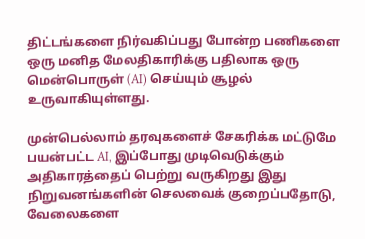திட்டங்களை நிர்வகிப்பது போன்ற பணிகளை ஒரு மனித மேலதிகாரிக்கு பதிலாக ஒரு மென்பொருள் (AI) செய்யும் சூழல் உருவாகியுள்ளது.

முன்பெல்லாம் தரவுகளைச் சேகரிக்க மட்டுமே பயன்பட்ட AI, இப்போது முடிவெடுக்கும் அதிகாரத்தைப் பெற்று வருகிறது இது நிறுவனங்களின் செலவைக் குறைப்பதோடு, வேலைகளை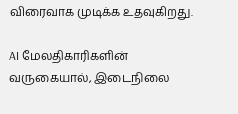விரைவாக முடிக்க உதவுகிறது.

AI மேலதிகாரிகளின் வருகையால், இடைநிலை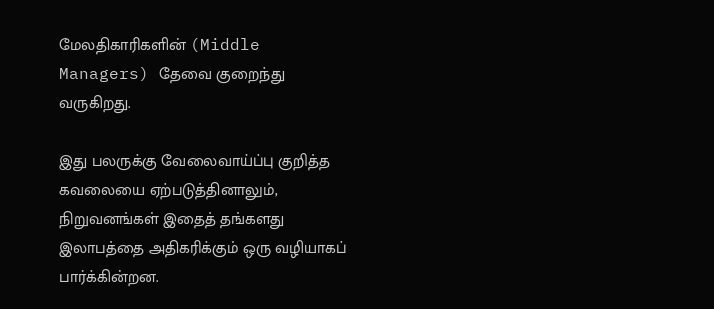மேலதிகாரிகளின் (Middle Managers) தேவை குறைந்து வருகிறது.

இது பலருக்கு வேலைவாய்ப்பு குறித்த கவலையை ஏற்படுத்தினாலும், நிறுவனங்கள் இதைத் தங்களது இலாபத்தை அதிகரிக்கும் ஒரு வழியாகப் பார்க்கின்றன.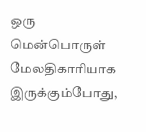ஒரு மென்பொருள் மேலதிகாரியாக இருக்கும்போது,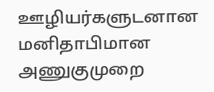ஊழியர்களுடனான மனிதாபிமான அணுகுமுறை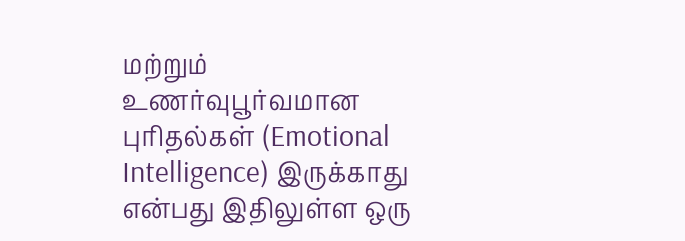மற்றும் உணர்வுபூர்வமான புரிதல்கள் (Emotional Intelligence) இருக்காது என்பது இதிலுள்ள ஒரு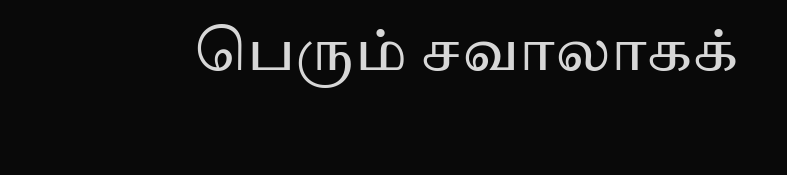பெரும் சவாலாகக்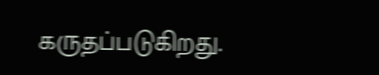கருதப்படுகிறது.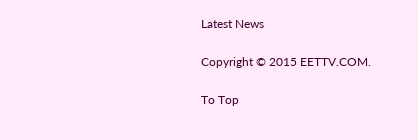Latest News

Copyright © 2015 EETTV.COM.

To Top